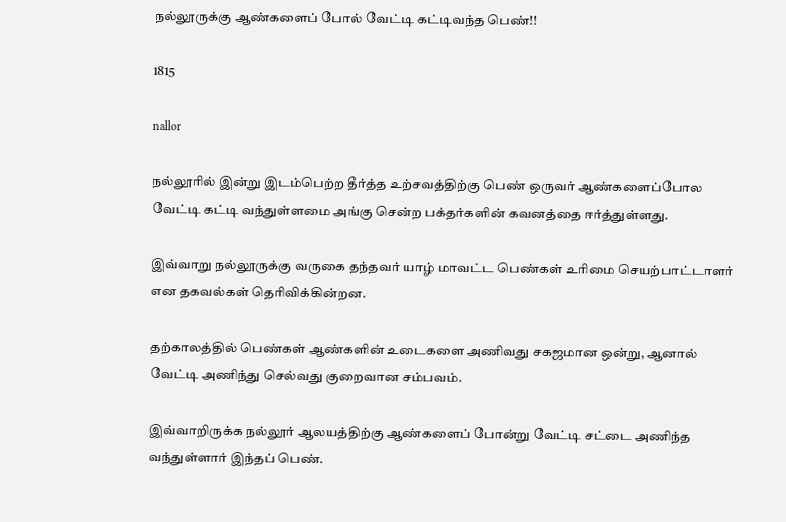நல்லூருக்கு ஆண்களைப் போல் வேட்டி கட்டிவந்த பெண்!!

1815

nallor

நல்லூரில் இன்று இடம்பெற்ற தீர்த்த உற்சவத்திற்கு பெண் ஒருவர் ஆண்களைப்போல வேட்டி கட்டி வந்துள்ளமை அங்கு சென்ற பக்தர்களின் கவனத்தை ஈர்த்துள்ளது.

இவ்வாறு நல்லூருக்கு வருகை தந்தவர் யாழ் மாவட்ட பெண்கள் உரிமை செயற்பாட்டாளர் என தகவல்கள் தெரிவிக்கின்றன.

தற்காலத்தில் பெண்கள் ஆண்களின் உடைகளை அணிவது சகஜமான ஒன்று, ஆனால் வேட்டி அணிந்து செல்வது குறைவான சம்பவம்.

இவ்வாறிருக்க நல்லூர் ஆலயத்திற்கு ஆண்களைப் போன்று வேட்டி சட்டை அணிந்த வந்துள்ளார் இந்தப் பெண்.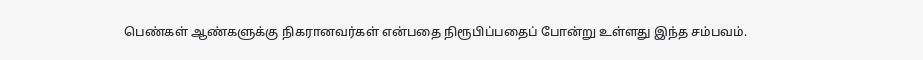பெண்கள் ஆண்களுக்கு நிகரானவர்கள் என்பதை நிரூபிப்பதைப் போன்று உள்ளது இந்த சம்பவம்.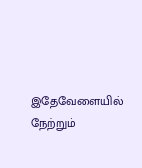இதேவேளையில் நேற்றும்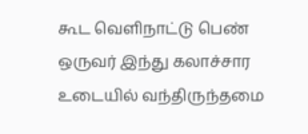கூட வெளிநாட்டு பெண் ஒருவர் இந்து கலாச்சார உடையில் வந்திருந்தமை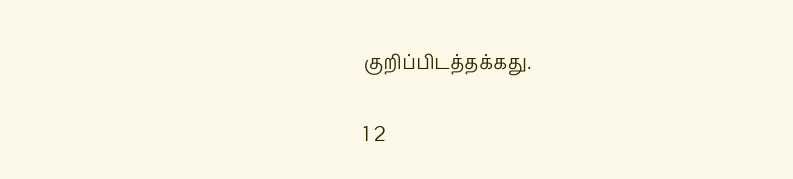குறிப்பிடத்தக்கது.

1 2